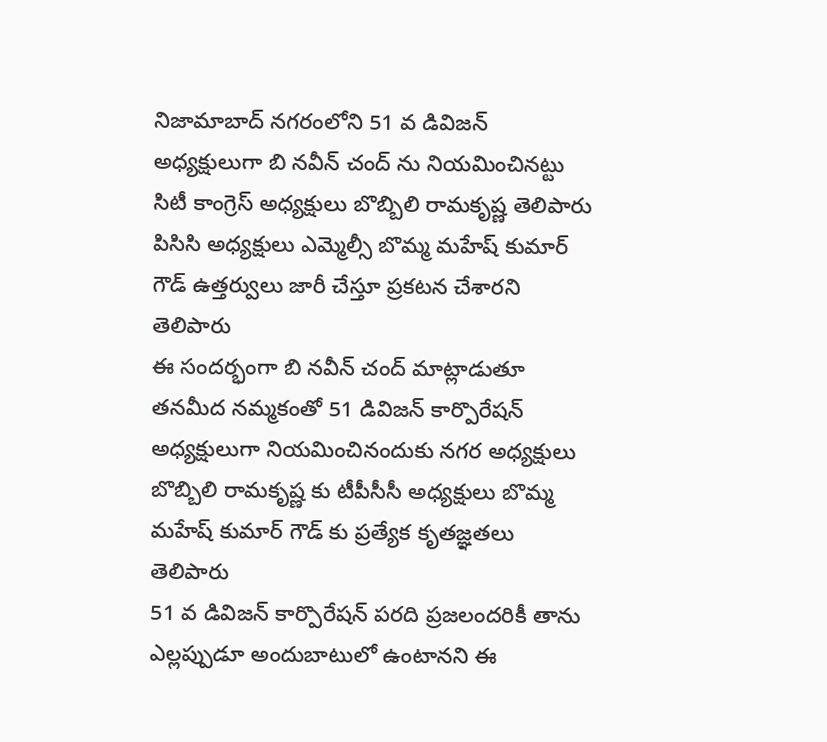నిజామాబాద్ నగరంలోని 51 వ డివిజన్ అధ్యక్షులుగా బి నవీన్ చంద్ ను నియమించినట్టు సిటీ కాంగ్రెస్ అధ్యక్షులు బొబ్బిలి రామకృష్ణ తెలిపారు
పిసిసి అధ్యక్షులు ఎమ్మెల్సీ బొమ్మ మహేష్ కుమార్ గౌడ్ ఉత్తర్వులు జారీ చేస్తూ ప్రకటన చేశారని తెలిపారు
ఈ సందర్భంగా బి నవీన్ చంద్ మాట్లాడుతూ తనమీద నమ్మకంతో 51 డివిజన్ కార్పొరేషన్ అధ్యక్షులుగా నియమించినందుకు నగర అధ్యక్షులు బొబ్బిలి రామకృష్ణ కు టీపీసీసీ అధ్యక్షులు బొమ్మ మహేష్ కుమార్ గౌడ్ కు ప్రత్యేక కృతజ్ఞతలు తెలిపారు
51 వ డివిజన్ కార్పొరేషన్ పరది ప్రజలందరికీ తాను ఎల్లప్పుడూ అందుబాటులో ఉంటానని ఈ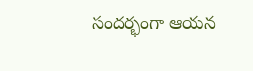సందర్భంగా ఆయన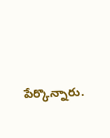పేర్కొన్నారు.